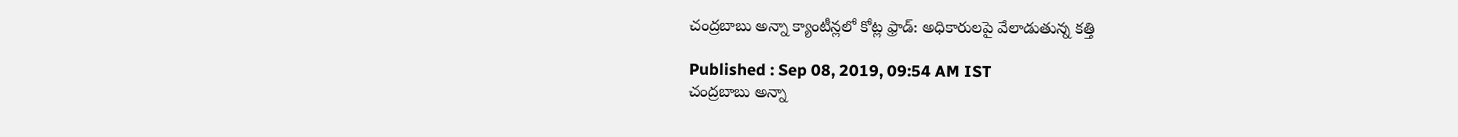చంద్రబాబు అన్నా క్యాంటీన్లలో కోట్ల ఫ్రాడ్: అధికారులపై వేలాడుతున్న కత్తి

Published : Sep 08, 2019, 09:54 AM IST
చంద్రబాబు అన్నా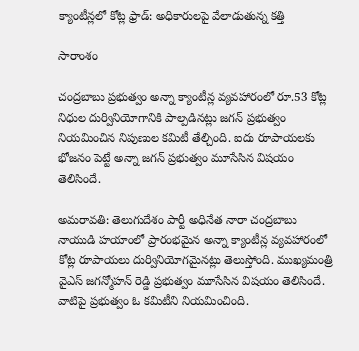క్యాంటీన్లలో కోట్ల ఫ్రాడ్: అధికారులపై వేలాడుతున్న కత్తి

సారాంశం

చంద్రబాబు ప్రభుత్వం అన్నా క్యాంటీన్ల వ్యవహారంలో రూ.53 కోట్ల నిధుల దుర్వినియోగానికి పాల్పడినట్లు జగన్ ప్రభుత్వం నియమించిన నిపుణుల కమిటీ తేల్చింది. ఐదు రూపాయలకు భోజనం పెట్టే అన్నా జగన్ ప్రభుత్వం మూసేసిన విషయం తెలిసిందే.

అమరావతి: తెలుగుదేశం పార్టీ అధినేత నారా చంద్రబాబు నాయుడి హయాంలో ప్రారంభమైన అన్నా క్యాంటీన్ల వ్యవహారంలో కోట్ల రూపాయలు దుర్వినియోగమైనట్లు తెలుస్తోంది. ముఖ్యమంత్రి వైఎస్ జగన్మోహన్ రెడ్డి ప్రభుత్వం మూసేసిన విషయం తెలిసిందే. వాటిపై ప్రభుత్వం ఓ కమిటీని నియమించింది.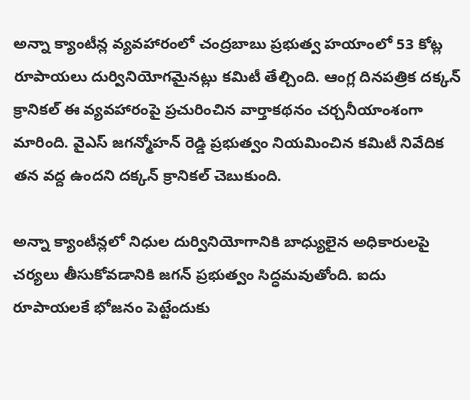అన్నా క్యాంటీన్ల వ్యవహారంలో చంద్రబాబు ప్రభుత్వ హయాంలో 53 కోట్ల రూపాయలు దుర్వినియోగమైనట్లు కమిటీ తేల్చింది. ఆంగ్ల దినపత్రిక దక్కన్ క్రానికల్ ఈ వ్యవహారంపై ప్రచురించిన వార్తాకథనం చర్చనీయాంశంగా మారింది. వైఎస్ జగన్మోహన్ రెడ్డి ప్రభుత్వం నియమించిన కమిటీ నివేదిక తన వద్ద ఉందని దక్కన్ క్రానికల్ చెబుకుంది.

అన్నా క్యాంటీన్లలో నిధుల దుర్వినియోగానికి బాధ్యులైన అధికారులపై చర్యలు తీసుకోవడానికి జగన్ ప్రభుత్వం సిద్ధమవుతోంది. ఐదు రూపాయలకే భోజనం పెట్టేందుకు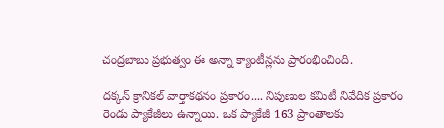చంద్రబాబు ప్రభుత్వం ఈ అన్నా క్యాంటీన్లను ప్రారంభించింది.

దక్కన్ క్రానికల్ వార్తాకథనం ప్రకారం.... నిపుణుల కమిటీ నివేదిక ప్రకారం రెండు ప్యాకేజీలు ఉన్నాయి. ఒక ప్యాకేజీ 163 ప్రాంతాలకు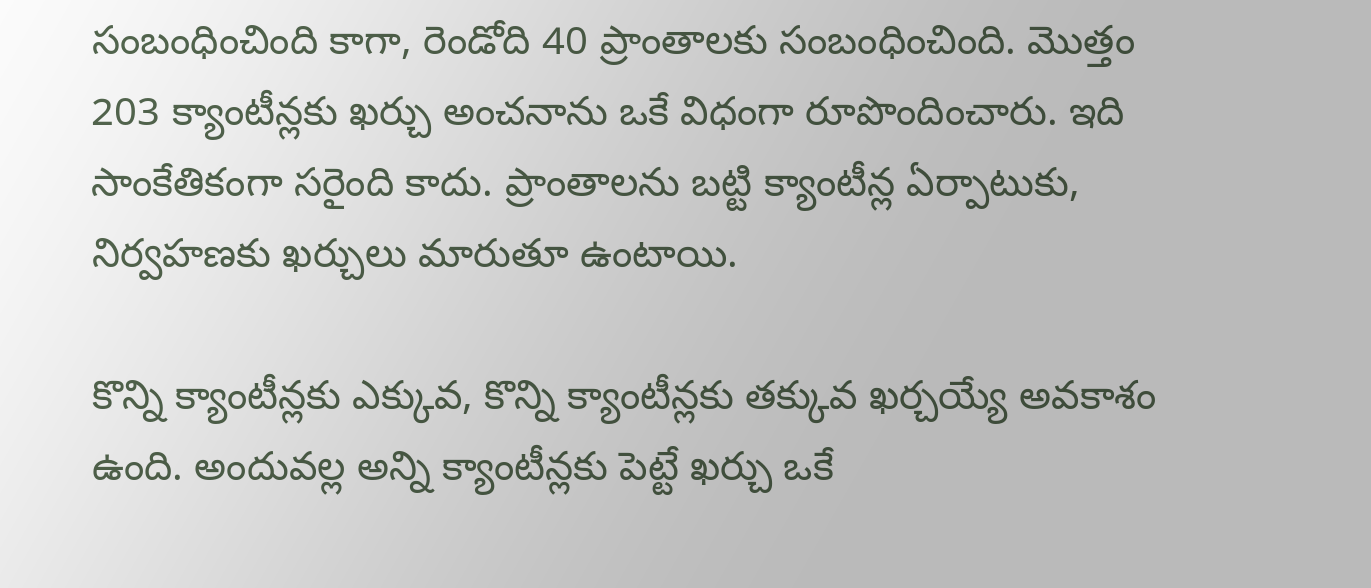సంబంధించింది కాగా, రెండోది 40 ప్రాంతాలకు సంబంధించింది. మొత్తం 203 క్యాంటీన్లకు ఖర్చు అంచనాను ఒకే విధంగా రూపొందించారు. ఇది సాంకేతికంగా సరైంది కాదు. ప్రాంతాలను బట్టి క్యాంటీన్ల ఏర్పాటుకు, నిర్వహణకు ఖర్చులు మారుతూ ఉంటాయి.

కొన్ని క్యాంటీన్లకు ఎక్కువ, కొన్ని క్యాంటీన్లకు తక్కువ ఖర్చయ్యే అవకాశం ఉంది. అందువల్ల అన్ని క్యాంటీన్లకు పెట్టే ఖర్చు ఒకే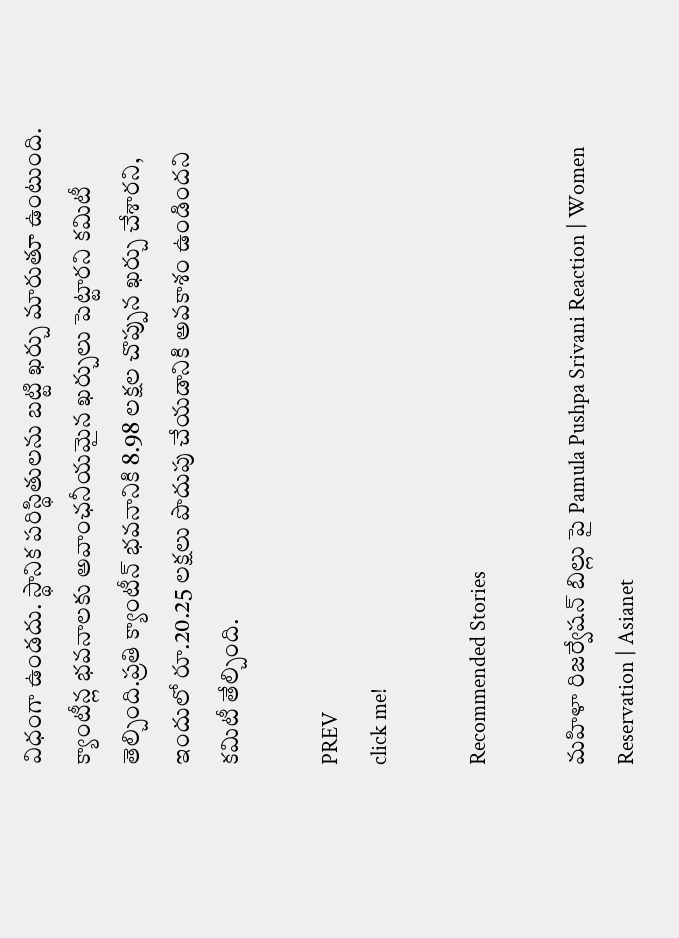విధంగా ఉండదు. స్థానిక పరిస్థితులను బట్టి ఖర్చు మారుతూ ఉంటుంది. క్యాంటీన్ల భవనాలకు అవాంఛనీయమైన ఖర్చులు పెట్టారని కమిటీ తెల్చింది.ప్రతి క్యాంటీన్ భవనానికి 8.98 లక్షల చొప్పున ఖర్చు చేశారని, ఇందులో రూ.20.25 లక్షలు పొదుపు చేయడానికి అవకాశం ఉండిందని కమిటీ తేల్చింది.

PREV
click me!

Recommended Stories

మహిళా రిజర్వేషన్ బిల్లు పై Pamula Pushpa Srivani Reaction | Women Reservation | Asianet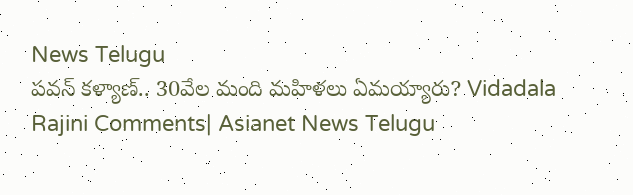News Telugu
పవన్‌ కళ్యాణ్‌.. 30వేల మంది మహిళలు ఏమయ్యారు? Vidadala Rajini Comments| Asianet News Telugu